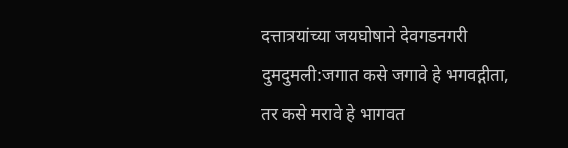दत्तात्रयांच्या जयघोषाने देवगडनगरी दुमदुमली:जगात कसे जगावे हे भगवद्गीता, तर कसे मरावे हे भागवत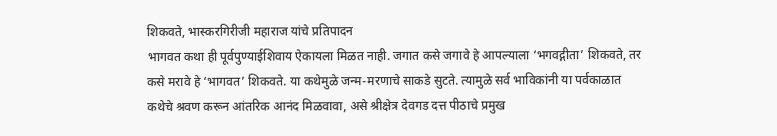शिकवते, भास्करगिरीजी महाराज यांचे प्रतिपादन
भागवत कथा ही पूर्वपुण्याईशिवाय ऐकायला मिळत नाही. जगात कसे जगावे हे आपल्याला ‘भगवद्गीता’ शिकवते, तर कसे मरावे हे ‘भागवत’ शिकवते. या कथेमुळे जन्म-मरणाचे साकडे सुटते. त्यामुळे सर्व भाविकांनी या पर्वकाळात कथेचे श्रवण करून आंतरिक आनंद मिळवावा, असे श्रीक्षेत्र देवगड दत्त पीठाचे प्रमुख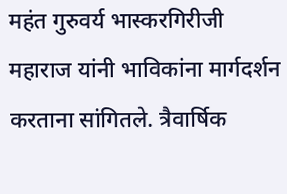महंत गुरुवर्य भास्करगिरीजी महाराज यांनी भाविकांना मार्गदर्शन करताना सांगितले. त्रैवार्षिक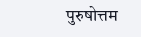पुरुषोत्तम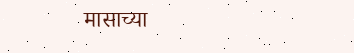मासाच्या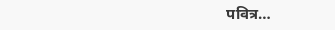पवित्र…